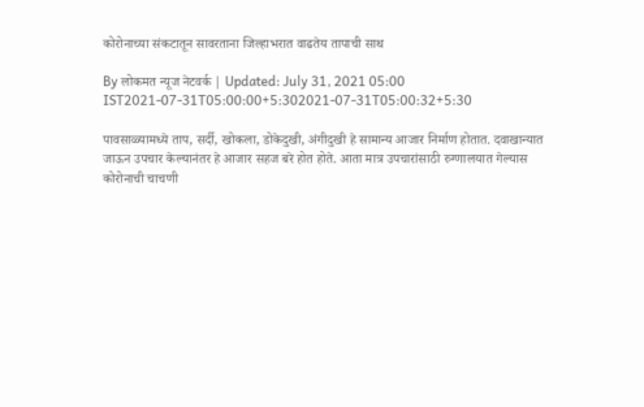कोरोनाच्या संकटातून सावरताना जिल्हाभरात वाढतेय तापाची साथ

By लोकमत न्यूज नेटवर्क | Updated: July 31, 2021 05:00 IST2021-07-31T05:00:00+5:302021-07-31T05:00:32+5:30

पावसाळ्यामध्ये ताप, सर्दी, खोकला, डोकेदुखी, अंगीदुखी हे सामान्य आजार निर्माण होतात. दवाखान्यात जाऊन उपचार केल्यानंतर हे आजार सहज बरे होत होते. आता मात्र उपचारांसाठी रुग्णालयात गेल्यास कोरोनाची चाचणी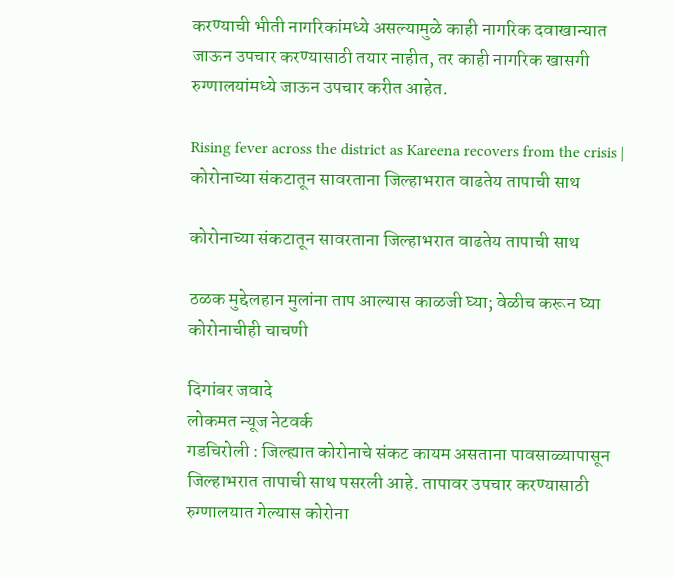करण्याची भीती नागरिकांमध्ये असल्यामुळे काही नागरिक दवाखान्यात जाऊन उपचार करण्यासाठी तयार नाहीत, तर काही नागरिक खासगी रुग्णालयांमध्ये जाऊन उपचार करीत आहेत.

Rising fever across the district as Kareena recovers from the crisis | कोरोनाच्या संकटातून सावरताना जिल्हाभरात वाढतेय तापाची साथ

कोरोनाच्या संकटातून सावरताना जिल्हाभरात वाढतेय तापाची साथ

ठळक मुद्देलहान मुलांना ताप आल्यास काळजी घ्या; वेळीच करून घ्या कोरोनाचीही चाचणी

दिगांबर जवादे
लोकमत न्यूज नेटवर्क
गडचिरोली : जिल्ह्यात कोरोनाचे संकट कायम असताना पावसाळ्यापासून जिल्हाभरात तापाची साथ पसरली आहे. तापावर उपचार करण्यासाठी रुग्णालयात गेल्यास कोरोना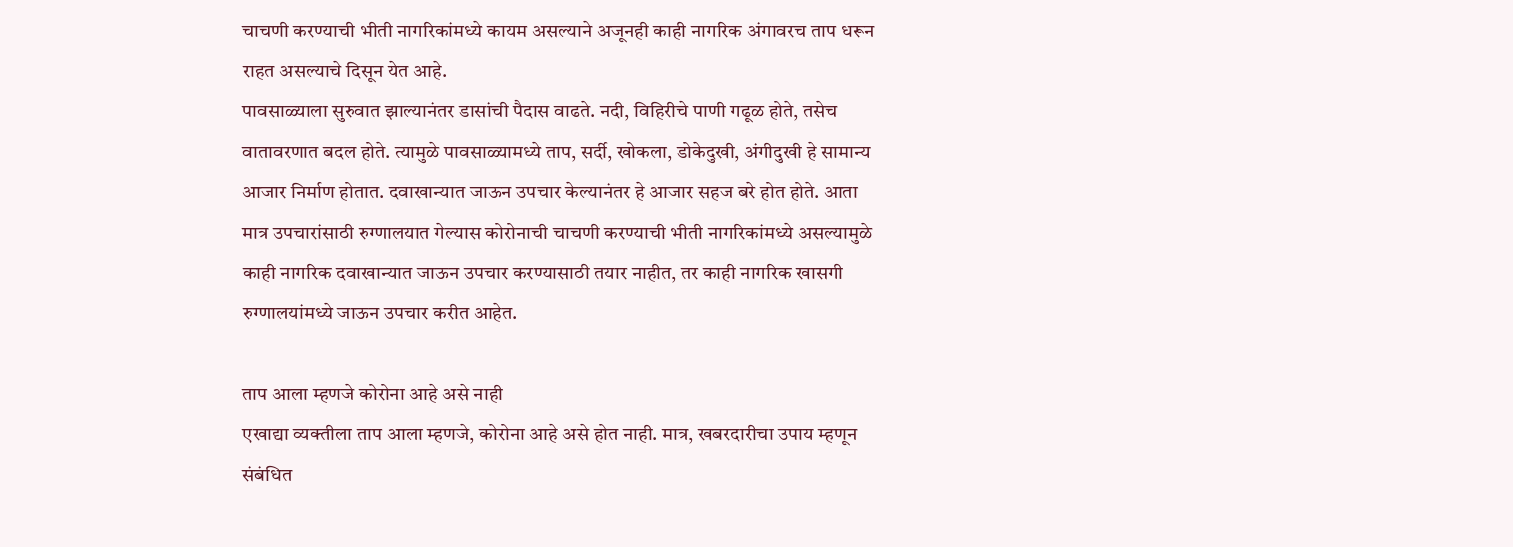चाचणी करण्याची भीती नागरिकांमध्ये कायम असल्याने अजूनही काही नागरिक अंगावरच ताप धरून राहत असल्याचे दिसून येत आहे.
पावसाळ्याला सुरुवात झाल्यानंतर डासांची पैदास वाढते. नदी, विहिरीचे पाणी गढूळ होते, तसेच वातावरणात बदल होते. त्यामुळे पावसाळ्यामध्ये ताप, सर्दी, खोकला, डोकेदुखी, अंगीदुखी हे सामान्य आजार निर्माण होतात. दवाखान्यात जाऊन उपचार केल्यानंतर हे आजार सहज बरे होत होते. आता मात्र उपचारांसाठी रुग्णालयात गेल्यास कोरोनाची चाचणी करण्याची भीती नागरिकांमध्ये असल्यामुळे काही नागरिक दवाखान्यात जाऊन उपचार करण्यासाठी तयार नाहीत, तर काही नागरिक खासगी रुग्णालयांमध्ये जाऊन उपचार करीत आहेत.

ताप आला म्हणजे कोरोना आहे असे नाही
एखाद्या व्यक्तीला ताप आला म्हणजे, कोरोना आहे असे होत नाही. मात्र, खबरदारीचा उपाय म्हणून संबंधित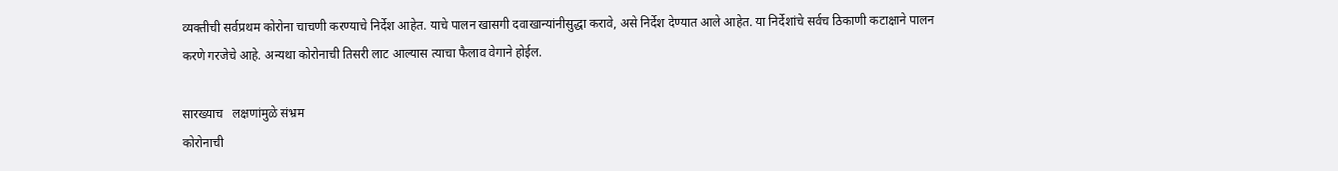व्यक्तीची सर्वप्रथम कोरोना चाचणी करण्याचे निर्देश आहेत. याचे पालन खासगी दवाखान्यांनीसुद्धा करावे, असे निर्देश देण्यात आले आहेत. या निर्देशांचे सर्वच ठिकाणी कटाक्षाने पालन करणे गरजेचे आहे. अन्यथा कोरोनाची तिसरी लाट आल्यास त्याचा फैलाव वेगाने होईल.

सारख्याच   लक्षणांमुळे संभ्रम
कोरोनाची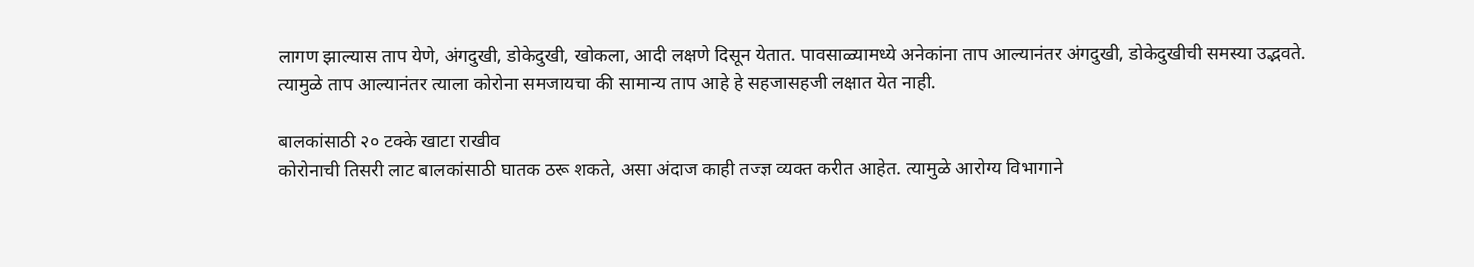लागण झाल्यास ताप येणे, अंगदुखी, डोकेदुखी, खोकला, आदी लक्षणे दिसून येतात. पावसाळ्यामध्ये अनेकांना ताप आल्यानंतर अंगदुखी, डोकेदुखीची समस्या उद्भवते. त्यामुळे ताप आल्यानंतर त्याला कोरोना समजायचा की सामान्य ताप आहे हे सहजासहजी लक्षात येत नाही.

बालकांसाठी २० टक्के खाटा राखीव
कोरोनाची तिसरी लाट बालकांसाठी घातक ठरू शकते, असा अंदाज काही तज्ज्ञ व्यक्त करीत आहेत. त्यामुळे आरोग्य विभागाने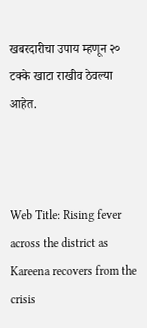खबरदारीचा उपाय म्हणून २० टक्के खाटा राखीव ठेवल्या आहेत.



Web Title: Rising fever across the district as Kareena recovers from the crisis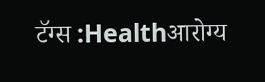टॅग्स :Healthआरोग्य